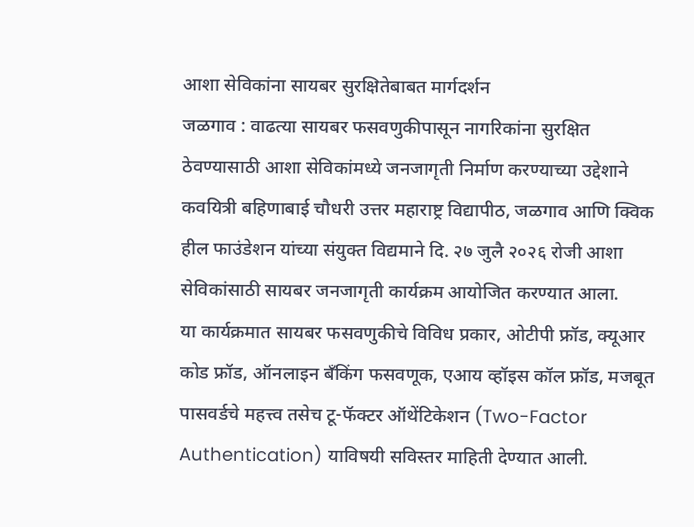आशा सेविकांना सायबर सुरक्षितेबाबत मार्गदर्शन
जळगाव : वाढत्या सायबर फसवणुकीपासून नागरिकांना सुरक्षित ठेवण्यासाठी आशा सेविकांमध्ये जनजागृती निर्माण करण्याच्या उद्देशाने कवयित्री बहिणाबाई चौधरी उत्तर महाराष्ट्र विद्यापीठ, जळगाव आणि क्विक हील फाउंडेशन यांच्या संयुक्त विद्यमाने दि. २७ जुलै २०२६ रोजी आशा सेविकांसाठी सायबर जनजागृती कार्यक्रम आयोजित करण्यात आला.
या कार्यक्रमात सायबर फसवणुकीचे विविध प्रकार, ओटीपी फ्रॉड, क्यूआर कोड फ्रॉड, ऑनलाइन बँकिंग फसवणूक, एआय व्हॉइस कॉल फ्रॉड, मजबूत पासवर्डचे महत्त्व तसेच टू-फॅक्टर ऑथेंटिकेशन (Two-Factor Authentication) याविषयी सविस्तर माहिती देण्यात आली.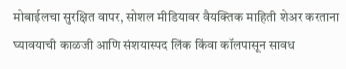मोबाईलचा सुरक्षित वापर, सोशल मीडियावर वैयक्तिक माहिती शेअर करताना घ्यावयाची काळजी आणि संशयास्पद लिंक किंवा कॉलपासून सावध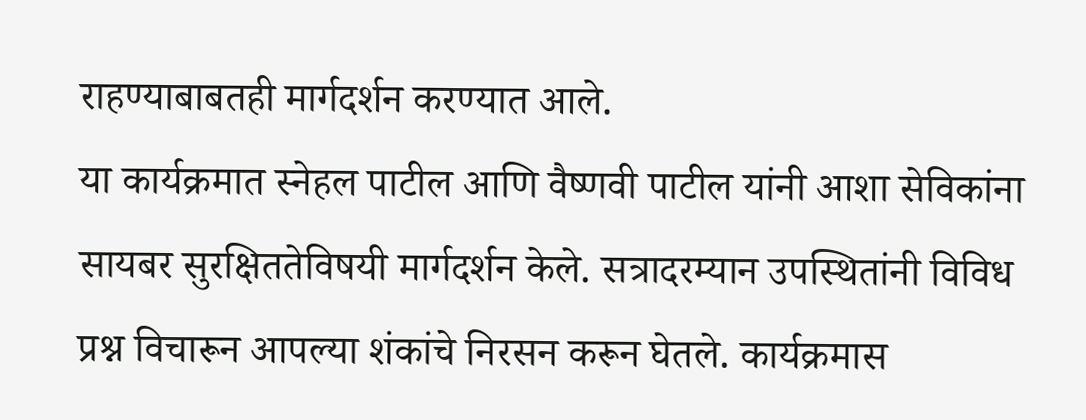राहण्याबाबतही मार्गदर्शन करण्यात आले.
या कार्यक्रमात स्नेहल पाटील आणि वैष्णवी पाटील यांनी आशा सेविकांना सायबर सुरक्षिततेविषयी मार्गदर्शन केले. सत्रादरम्यान उपस्थितांनी विविध प्रश्न विचारून आपल्या शंकांचे निरसन करून घेतले. कार्यक्रमास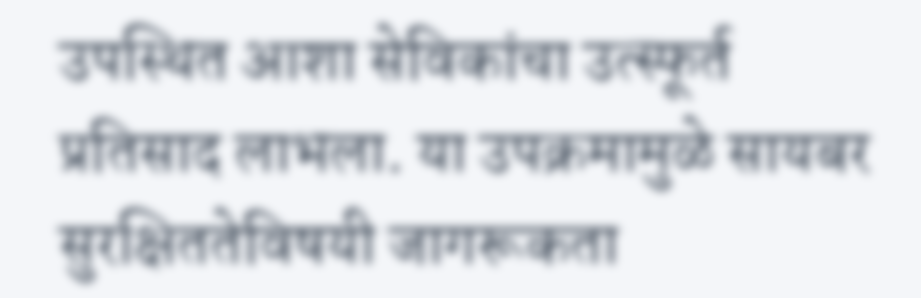उपस्थित आशा सेविकांचा उत्स्फूर्त प्रतिसाद लाभला. या उपक्रमामुळे सायबर सुरक्षिततेविषयी जागरूकता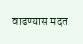वाढण्यास मदत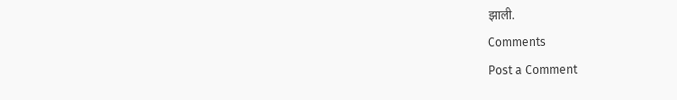झाली.
Comments
Post a Comment